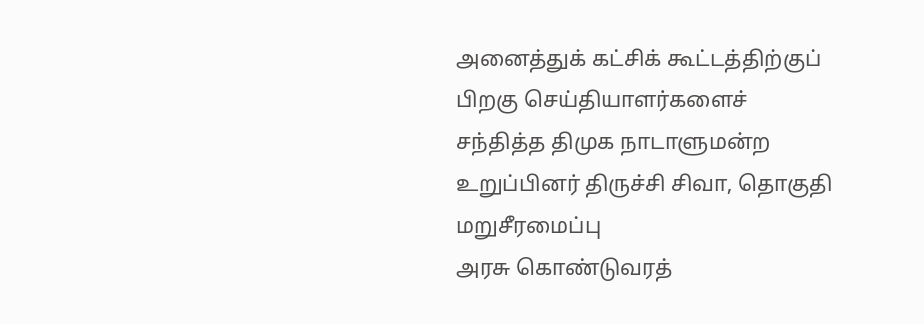அனைத்துக் கட்சிக் கூட்டத்திற்குப் பிறகு செய்தியாளர்களைச் சந்தித்த திமுக நாடாளுமன்ற உறுப்பினர் திருச்சி சிவா, தொகுதி மறுசீரமைப்பு
அரசு கொண்டுவரத்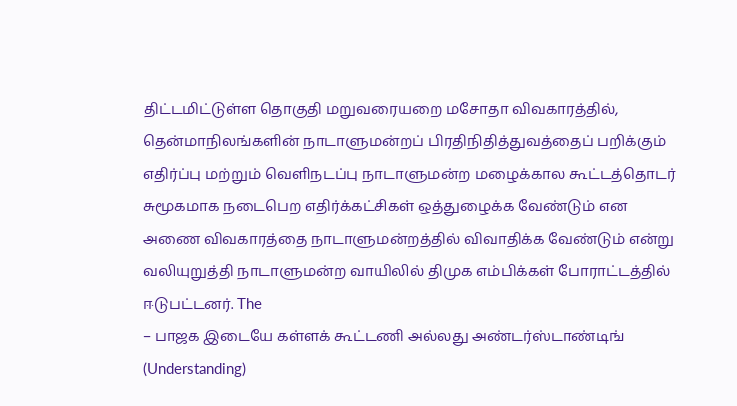திட்டமிட்டுள்ள தொகுதி மறுவரையறை மசோதா விவகாரத்தில், தென்மாநிலங்களின் நாடாளுமன்றப் பிரதிநிதித்துவத்தைப் பறிக்கும்
எதிர்ப்பு மற்றும் வெளிநடப்பு நாடாளுமன்ற மழைக்கால கூட்டத்தொடர் சுமூகமாக நடைபெற எதிர்க்கட்சிகள் ஒத்துழைக்க வேண்டும் என
அணை விவகாரத்தை நாடாளுமன்றத்தில் விவாதிக்க வேண்டும் என்று வலியுறுத்தி நாடாளுமன்ற வாயிலில் திமுக எம்பிக்கள் போராட்டத்தில் ஈடுபட்டனர். The
– பாஜக இடையே கள்ளக் கூட்டணி அல்லது அண்டர்ஸ்டாண்டிங் (Understanding)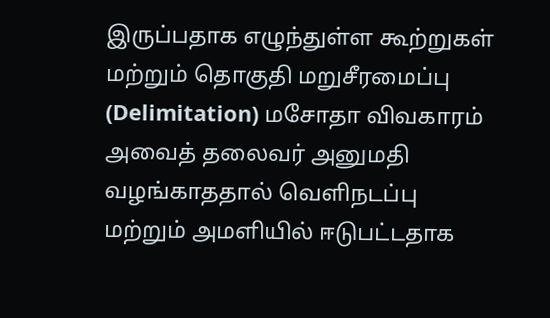இருப்பதாக எழுந்துள்ள கூற்றுகள் மற்றும் தொகுதி மறுசீரமைப்பு (Delimitation) மசோதா விவகாரம்
அவைத் தலைவர் அனுமதி வழங்காததால் வெளிநடப்பு மற்றும் அமளியில் ஈடுபட்டதாக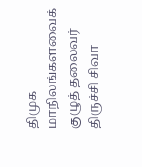திமுக மாநிலங்களவைக் குழுத் தலைவர் திருச்சி சிவா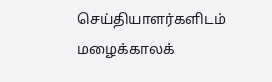செய்தியாளர்களிடம்
மழைக்காலக்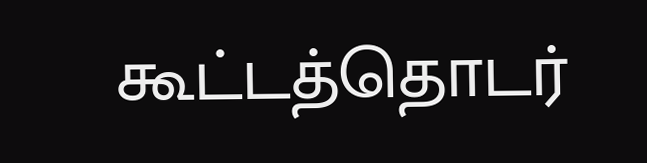கூட்டத்தொடர்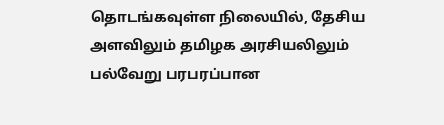தொடங்கவுள்ள நிலையில், தேசிய அளவிலும் தமிழக அரசியலிலும் பல்வேறு பரபரப்பான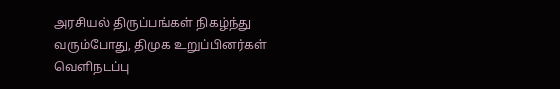அரசியல் திருப்பங்கள் நிகழ்ந்து
வரும்போது, திமுக உறுப்பினர்கள் வெளிநடப்பு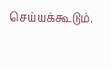செய்யக்கூடும்.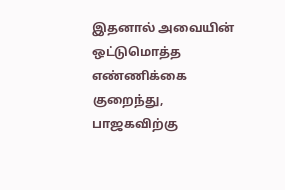இதனால் அவையின் ஒட்டுமொத்த எண்ணிக்கை குறைந்து, பாஜகவிற்கு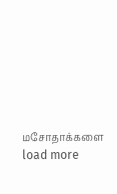மசோதாக்களை
load more